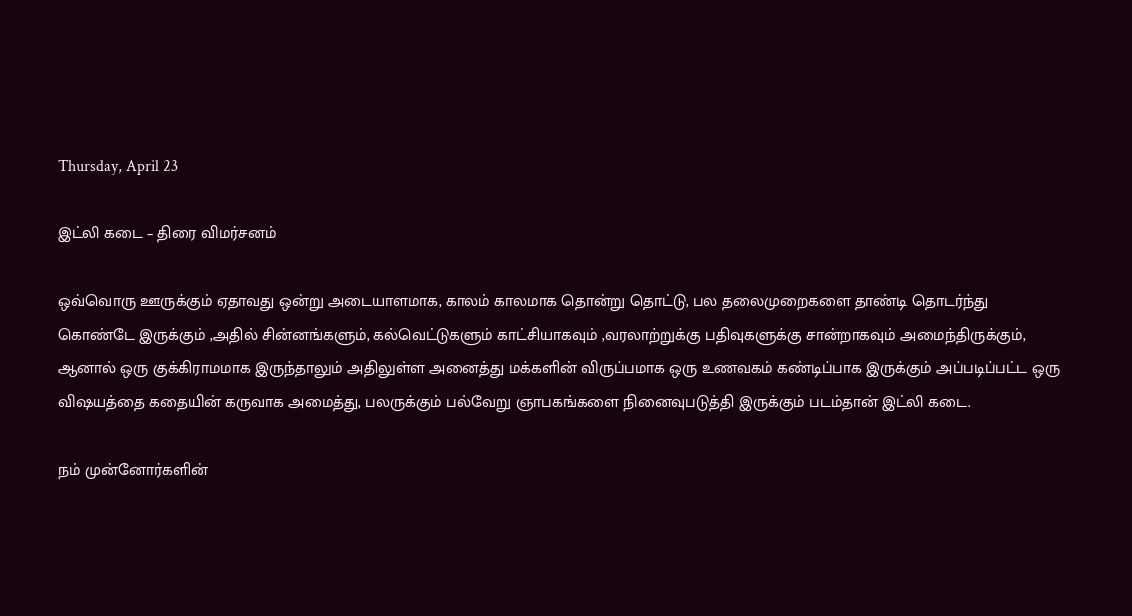Thursday, April 23

இட்லி கடை – திரை விமர்சனம்

ஒவ்வொரு ஊருக்கும் ஏதாவது ஒன்று அடையாளமாக, காலம் காலமாக தொன்று தொட்டு, பல தலைமுறைகளை தாண்டி தொடர்ந்து கொண்டே இருக்கும் ,அதில் சின்னங்களும், கல்வெட்டுகளும் காட்சியாகவும் ,வரலாற்றுக்கு பதிவுகளுக்கு சான்றாகவும் அமைந்திருக்கும், ஆனால் ஒரு குக்கிராமமாக இருந்தாலும் அதிலுள்ள அனைத்து மக்களின் விருப்பமாக ஒரு உணவகம் கண்டிப்பாக இருக்கும் அப்படிப்பட்ட ஒரு விஷயத்தை கதையின் கருவாக அமைத்து, பலருக்கும் பல்வேறு ஞாபகங்களை நினைவுபடுத்தி இருக்கும் படம்தான் இட்லி கடை.

நம் முன்னோர்களின்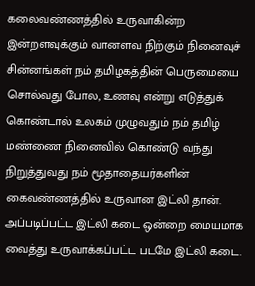கலைவண்ணத்தில் உருவாகின்ற இன்றளவுக்கும் வானளவ நிற்கும் நினைவுச் சின்னங்கள் நம் தமிழகத்தின் பெருமையை சொல்வது போல, உணவு என்று எடுத்துக் கொண்டால் உலகம் முழுவதும் நம் தமிழ் மண்ணை நினைவில் கொண்டு வந்து நிறுத்துவது நம் மூதாதையர்களின் கைவண்ணத்தில் உருவான இட்லி தான். அப்படிப்பட்ட இட்லி கடை ஒன்றை மையமாக வைத்து உருவாக்கப்பட்ட படமே இட்லி கடை.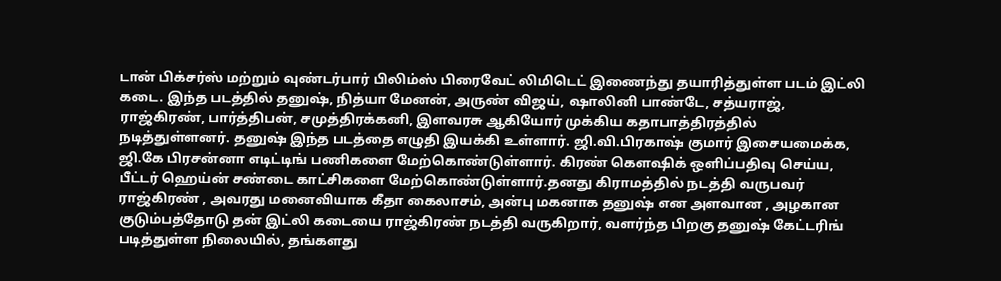டான் பிக்சர்ஸ் மற்றும் வுண்டர்பார் பிலிம்ஸ் பிரைவேட் லிமிடெட் இணைந்து தயாரித்துள்ள படம் இட்லி கடை. இந்த படத்தில் தனுஷ், நித்யா மேனன், அருண் விஜய், ஷாலினி பாண்டே, சத்யராஜ், ராஜ்கிரண், பார்த்திபன், சமுத்திரக்கனி, இளவரசு ஆகியோர் முக்கிய கதாபாத்திரத்தில் நடித்துள்ளனர். தனுஷ் இந்த படத்தை எழுதி இயக்கி உள்ளார். ஜி.வி.பிரகாஷ் குமார் இசையமைக்க, ஜி.கே பிரசன்னா எடிட்டிங் பணிகளை மேற்கொண்டுள்ளார். கிரண் கௌஷிக் ஒளிப்பதிவு செய்ய, பீட்டர் ஹெய்ன் சண்டை காட்சிகளை மேற்கொண்டுள்ளார்.தனது கிராமத்தில் நடத்தி வருபவர் ராஜ்கிரண் , அவரது மனைவியாக கீதா கைலாசம், அன்பு மகனாக தனுஷ் என அளவான , அழகான குடும்பத்தோடு தன் இட்லி கடையை ராஜ்கிரண் நடத்தி வருகிறார், வளர்ந்த பிறகு தனுஷ் கேட்டரிங் படித்துள்ள நிலையில், தங்களது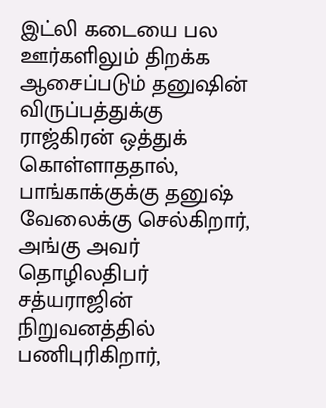இட்லி கடையை பல ஊர்களிலும் திறக்க ஆசைப்படும் தனுஷின் விருப்பத்துக்கு ராஜ்கிரன் ஒத்துக் கொள்ளாததால், பாங்காக்குக்கு தனுஷ் வேலைக்கு செல்கிறார், அங்கு அவர் தொழிலதிபர் சத்யராஜின் நிறுவனத்தில் பணிபுரிகிறார்,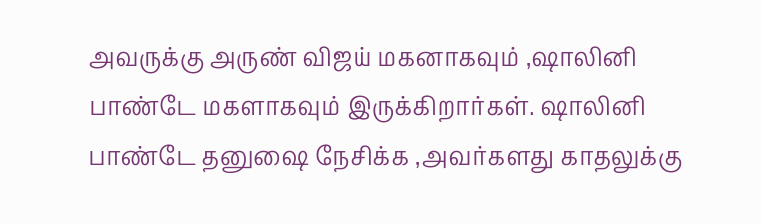அவருக்கு அருண் விஜய் மகனாகவும் ,ஷாலினி பாண்டே மகளாகவும் இருக்கிறார்கள். ஷாலினி பாண்டே தனுஷை நேசிக்க ,அவர்களது காதலுக்கு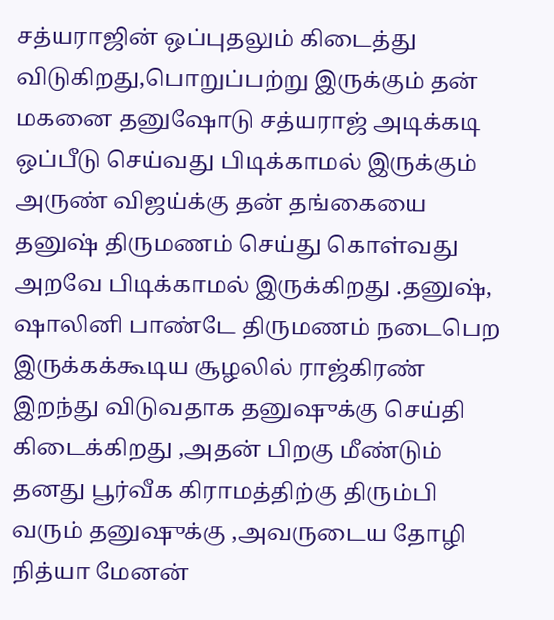சத்யராஜின் ஒப்புதலும் கிடைத்து விடுகிறது,பொறுப்பற்று இருக்கும் தன் மகனை தனுஷோடு சத்யராஜ் அடிக்கடி ஒப்பீடு செய்வது பிடிக்காமல் இருக்கும் அருண் விஜய்க்கு தன் தங்கையை தனுஷ் திருமணம் செய்து கொள்வது அறவே பிடிக்காமல் இருக்கிறது .தனுஷ், ஷாலினி பாண்டே திருமணம் நடைபெற இருக்கக்கூடிய சூழலில் ராஜ்கிரண் இறந்து விடுவதாக தனுஷுக்கு செய்தி கிடைக்கிறது ,அதன் பிறகு மீண்டும் தனது பூர்வீக கிராமத்திற்கு திரும்பி வரும் தனுஷுக்கு ,அவருடைய தோழி நித்யா மேனன்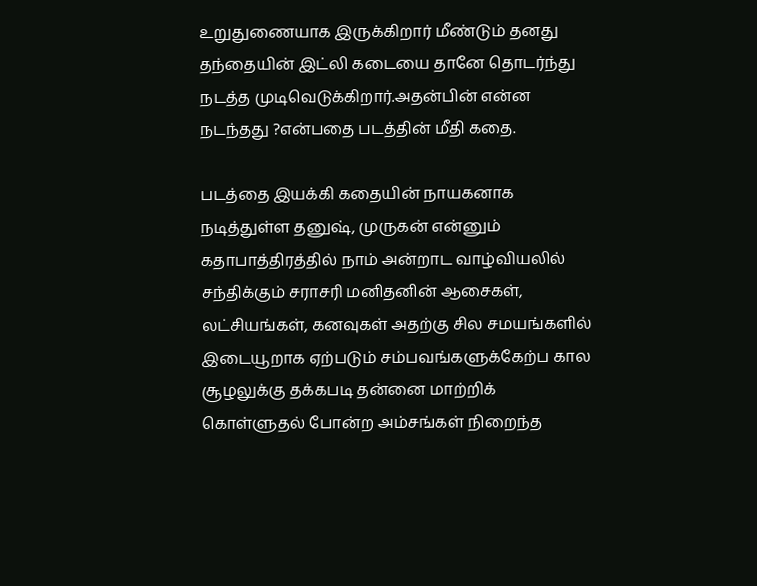உறுதுணையாக இருக்கிறார் மீண்டும் தனது தந்தையின் இட்லி கடையை தானே தொடர்ந்து நடத்த முடிவெடுக்கிறார்.அதன்பின் என்ன நடந்தது ?என்பதை படத்தின் மீதி கதை.

படத்தை இயக்கி கதையின் நாயகனாக நடித்துள்ள தனுஷ், முருகன் என்னும் கதாபாத்திரத்தில் நாம் அன்றாட வாழ்வியலில் சந்திக்கும் சராசரி மனிதனின் ஆசைகள், லட்சியங்கள், கனவுகள் அதற்கு சில சமயங்களில் இடையூறாக ஏற்படும் சம்பவங்களுக்கேற்ப கால சூழலுக்கு தக்கபடி தன்னை மாற்றிக் கொள்ளுதல் போன்ற அம்சங்கள் நிறைந்த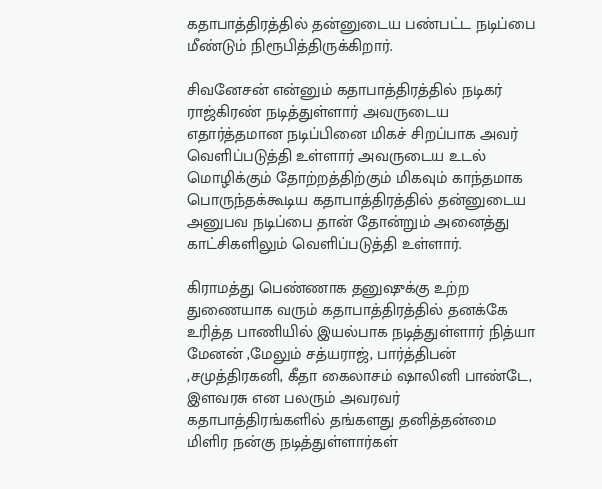கதாபாத்திரத்தில் தன்னுடைய பண்பட்ட நடிப்பை மீண்டும் நிரூபித்திருக்கிறார்.

சிவனேசன் என்னும் கதாபாத்திரத்தில் நடிகர் ராஜ்கிரண் நடித்துள்ளார் அவருடைய எதார்த்தமான நடிப்பினை மிகச் சிறப்பாக அவர் வெளிப்படுத்தி உள்ளார் அவருடைய உடல் மொழிக்கும் தோற்றத்திற்கும் மிகவும் காந்தமாக பொருந்தக்கூடிய கதாபாத்திரத்தில் தன்னுடைய அனுபவ நடிப்பை தான் தோன்றும் அனைத்து காட்சிகளிலும் வெளிப்படுத்தி உள்ளார்.

கிராமத்து பெண்ணாக தனுஷுக்கு உற்ற துணையாக வரும் கதாபாத்திரத்தில் தனக்கே உரித்த பாணியில் இயல்பாக நடித்துள்ளார் நித்யா மேனன் ,மேலும் சத்யராஜ், பார்த்திபன் ,சமுத்திரகனி, கீதா கைலாசம் ஷாலினி பாண்டே, இளவரசு என பலரும் அவரவர் கதாபாத்திரங்களில் தங்களது தனித்தன்மை மிளிர நன்கு நடித்துள்ளார்கள்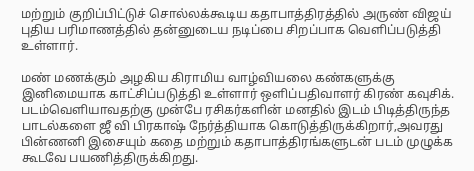மற்றும் குறிப்பிட்டுச் சொல்லக்கூடிய கதாபாத்திரத்தில் அருண் விஜய் புதிய பரிமாணத்தில் தன்னுடைய நடிப்பை சிறப்பாக வெளிப்படுத்தி உள்ளார்.

மண் மணக்கும் அழகிய கிராமிய வாழ்வியலை கண்களுக்கு இனிமையாக காட்சிப்படுத்தி உள்ளார் ஒளிப்பதிவாளர் கிரண் கவுசிக். படம்வெளியாவதற்கு முன்பே ரசிகர்களின் மனதில் இடம் பிடித்திருந்த பாடல்களை ஜீ வி பிரகாஷ் நேர்த்தியாக கொடுத்திருக்கிறார்,அவரது பின்ணனி இசையும் கதை மற்றும் கதாபாத்திரங்களுடன் படம் முழுக்க கூடவே பயணித்திருக்கிறது.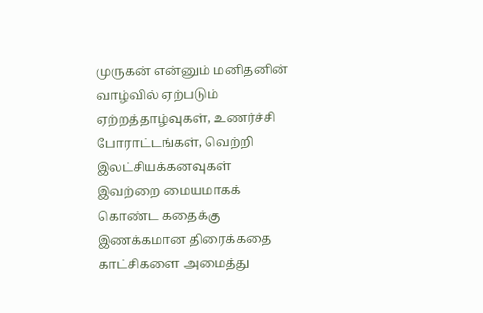முருகன் என்னும் மனிதனின் வாழ்வில் ஏற்படும் ஏற்றத்தாழ்வுகள், உணர்ச்சி போராட்டங்கள், வெற்றி இலட்சியக்கனவுகள் இவற்றை மையமாகக் கொண்ட கதைக்கு இணக்கமான திரைக்கதை காட்சிகளை அமைத்து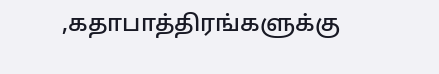,கதாபாத்திரங்களுக்கு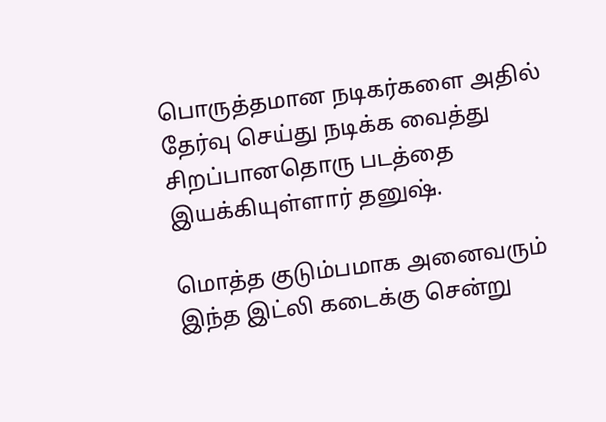பொருத்தமான நடிகர்களை அதில் தேர்வு செய்து நடிக்க வைத்து சிறப்பானதொரு படத்தை இயக்கியுள்ளார் தனுஷ்.

மொத்த குடும்பமாக அனைவரும் இந்த இட்லி கடைக்கு சென்று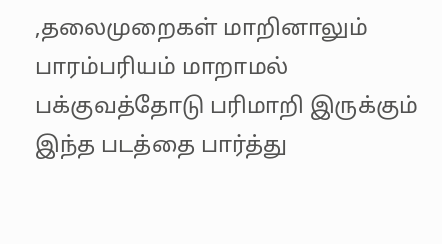,தலைமுறைகள் மாறினாலும் பாரம்பரியம் மாறாமல் பக்குவத்தோடு பரிமாறி இருக்கும் இந்த படத்தை பார்த்து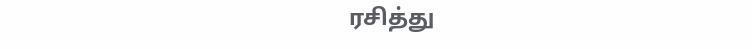ரசித்து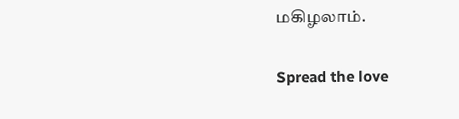மகிழலாம்.

Spread the love